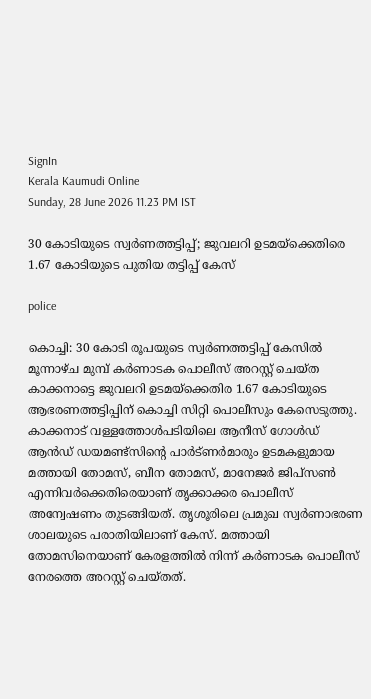SignIn
Kerala Kaumudi Online
Sunday, 28 June 2026 11.23 PM IST

30 കോടിയുടെ സ്വർണത്തട്ടിപ്പ്; ജുവലറി ഉടമയ്ക്കെതിരെ 1.67 കോടിയുടെ പുതിയ തട്ടിപ്പ് കേസ്

police

കൊച്ചി: 30 കോടി രൂപയുടെ സ്വർണത്തട്ടിപ്പ് കേസിൽ മൂന്നാഴ്ച മുമ്പ് കർണാടക പൊലീസ് അറസ്റ്റ് ചെയ്ത കാക്കനാട്ടെ ജുവലറി ഉടമയ്ക്കെതിര 1.67 കോടിയുടെ ആഭരണത്തട്ടിപ്പിന് കൊച്ചി സിറ്റി പൊലീസും കേസെടുത്തു. കാക്കനാട് വള്ളത്തോൾപടിയിലെ ആനീസ് ഗോൾഡ് ആൻഡ് ഡയമണ്ട്സിന്റെ പാർട്ണർമാരും ഉടമകളുമായ മത്തായി തോമസ്, ബീന തോമസ്, മാനേജർ ജിപ്സൺ എന്നിവർക്കെതിരെയാണ് തൃക്കാക്കര പൊലീസ് അന്വേഷണം തുടങ്ങിയത്. തൃശൂരിലെ പ്രമുഖ സ്വ‌ർണാഭരണ ശാലയുടെ പരാതിയിലാണ് കേസ്. മത്തായി തോമസിനെയാണ് കേരളത്തിൽ നിന്ന് കർ‌ണാടക പൊലീസ് നേരത്തെ അറസ്റ്റ് ചെയ്തത്.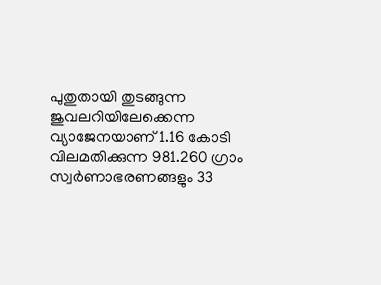പുതുതായി തുടങ്ങുന്ന ജുവലറിയിലേക്കെന്ന വ്യാജേനയാണ് 1.16 കോടി വിലമതിക്കുന്ന 981.260 ഗ്രാം സ്വർണാഭരണങ്ങളും 33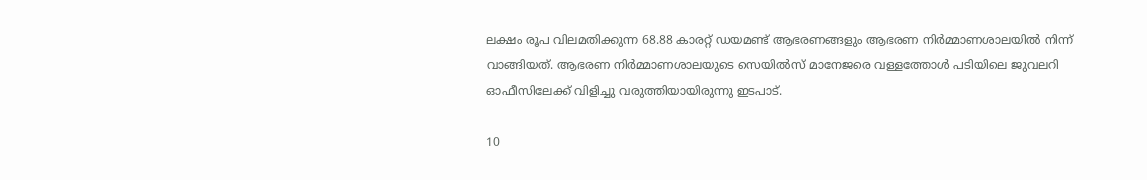ലക്ഷം രൂപ വിലമതിക്കുന്ന 68.88 കാരറ്റ് ഡയമണ്ട് ആഭരണങ്ങളും ആഭരണ നി‌ർമ്മാണശാലയിൽ നിന്ന് വാങ്ങിയത്. ആഭരണ നിർമ്മാണശാലയുടെ സെയിൽസ് മാനേജരെ വള്ളത്തോൾ പടിയിലെ ജുവലറി ഓഫീസിലേക്ക് വിളിച്ചു വരുത്തിയായിരുന്നു ഇടപാട്.

10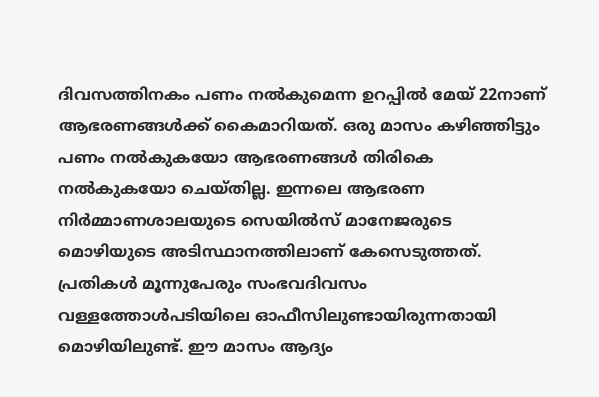ദിവസത്തിനകം പണം നൽകുമെന്ന ഉറപ്പിൽ മേയ് 22നാണ് ആഭരണങ്ങൾക്ക് കൈമാറിയത്. ഒരു മാസം കഴിഞ്ഞിട്ടും പണം നൽകുകയോ ആഭരണങ്ങൾ തിരികെ നൽകുകയോ ചെയ്തില്ല. ഇന്നലെ ആഭരണ നിർമ്മാണശാലയുടെ സെയിൽസ് മാനേജരുടെ മൊഴിയുടെ അടിസ്ഥാനത്തിലാണ് കേസെടുത്തത്. പ്രതികൾ മൂന്നുപേരും സംഭവദിവസം വള്ളത്തോൾപടിയിലെ ഓഫീസിലുണ്ടായിരുന്നതായി മൊഴിയിലുണ്ട്. ഈ മാസം ആദ്യം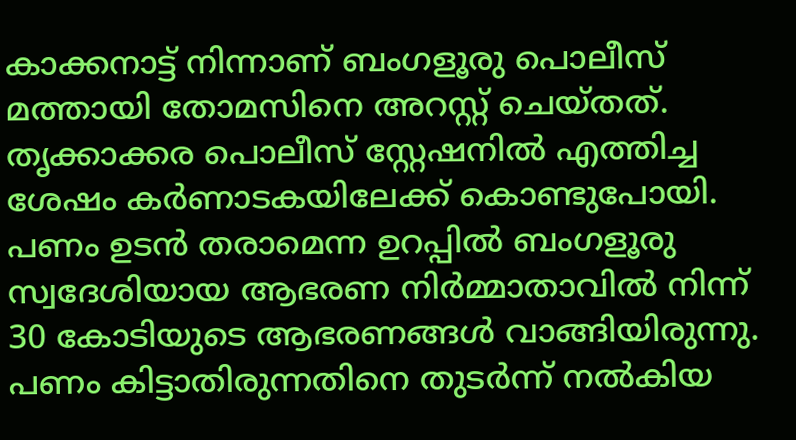കാക്കനാട്ട് നിന്നാണ് ബംഗളൂരു പൊലീസ് മത്തായി തോമസിനെ അറസ്റ്റ് ചെയ്തത്. തൃക്കാക്കര പൊലീസ് സ്റ്റേഷനിൽ എത്തിച്ച ശേഷം കർണാടകയിലേക്ക് കൊണ്ടുപോയി. പണം ഉടൻ തരാമെന്ന ഉറപ്പിൽ ബംഗളൂരു സ്വദേശിയായ ആഭരണ നിർമ്മാതാവിൽ നിന്ന് 30 കോടിയുടെ ആഭരണങ്ങൾ വാങ്ങിയിരുന്നു. പണം കിട്ടാതിരുന്നതിനെ തുടർന്ന് നൽകിയ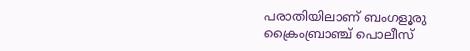പരാതിയിലാണ് ബംഗളൂരു ക്രൈംബ്രാഞ്ച് പൊലീസ്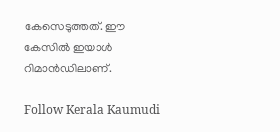കേസെടുത്തത്. ഈ കേസിൽ ഇയാൾ റിമാൻഡിലാണ്.

Follow Kerala Kaumudi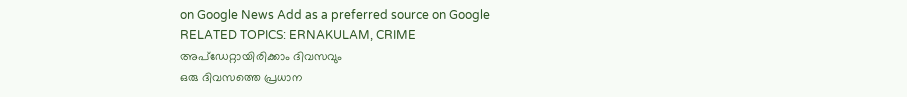on Google News Add as a preferred source on Google
RELATED TOPICS: ERNAKULAM, CRIME
അപ്ഡേറ്റായിരിക്കാം ദിവസവും
ഒരു ദിവസത്തെ പ്രധാന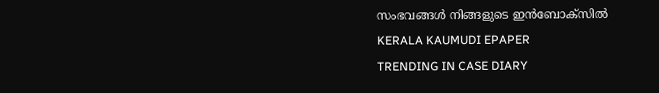സംഭവങ്ങൾ നിങ്ങളുടെ ഇൻബോക്സിൽ
KERALA KAUMUDI EPAPER
TRENDING IN CASE DIARY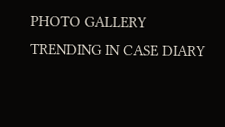PHOTO GALLERY
TRENDING IN CASE DIARY